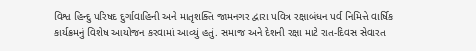વિશ્વ હિન્દુ પરિષદ દુર્ગાવાહિની અને માતૃશક્તિ જામનગર દ્વારા પવિત્ર રક્ષાબંધન પર્વ નિમિત્તે વાર્ષિક કાર્યક્રમનું વિશેષ આયોજન કરવામાં આવ્યું હતું. સમાજ અને દેશની રક્ષા માટે રાત-દિવસ સેવારત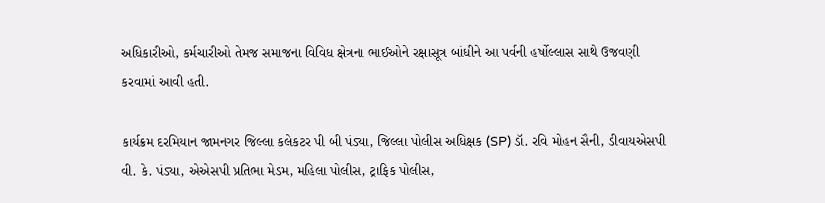અધિકારીઓ, કર્મચારીઓ તેમજ સમાજના વિવિધ ક્ષેત્રના ભાઈઓને રક્ષાસૂત્ર બાંધીને આ પર્વની હર્ષોલ્લાસ સાથે ઉજવણી કરવામાં આવી હતી.

કાર્યક્રમ દરમિયાન જામનગર જિલ્લા કલેકટર પી બી પંડ્યા, જિલ્લા પોલીસ અધિક્ષક (SP) ડૉ. રવિ મોહન સૈની, ડીવાયએસપી વી. કે. પંડ્યા, એએસપી પ્રતિભા મેડમ, મહિલા પોલીસ, ટ્રાફિક પોલીસ,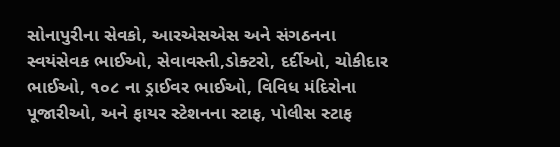સોનાપુરીના સેવકો, આરએસએસ અને સંગઠનના સ્વયંસેવક ભાઈઓ, સેવાવસ્તી,ડોક્ટરો, દર્દીઓ, ચોકીદાર ભાઈઓ, ૧૦૮ ના ડ્રાઈવર ભાઈઓ, વિવિધ મંદિરોના પૂજારીઓ, અને ફાયર સ્ટેશનના સ્ટાફ, પોલીસ સ્ટાફ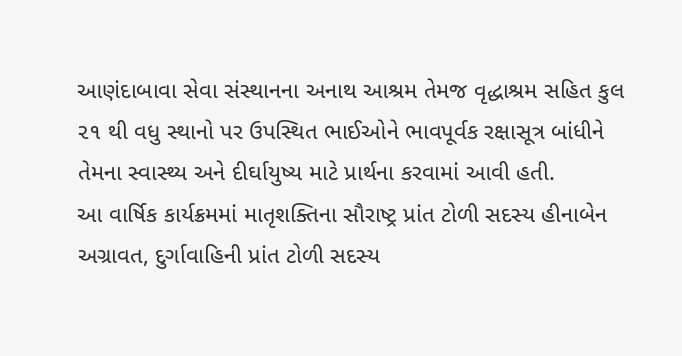આણંદાબાવા સેવા સંસ્થાનના અનાથ આશ્રમ તેમજ વૃદ્ધાશ્રમ સહિત કુલ ૨૧ થી વધુ સ્થાનો પર ઉપસ્થિત ભાઈઓને ભાવપૂર્વક રક્ષાસૂત્ર બાંધીને તેમના સ્વાસ્થ્ય અને દીર્ઘાયુષ્ય માટે પ્રાર્થના કરવામાં આવી હતી.
આ વાર્ષિક કાર્યક્રમમાં માતૃશક્તિના સૌરાષ્ટ્ર પ્રાંત ટોળી સદસ્ય હીનાબેન અગ્રાવત, દુર્ગાવાહિની પ્રાંત ટોળી સદસ્ય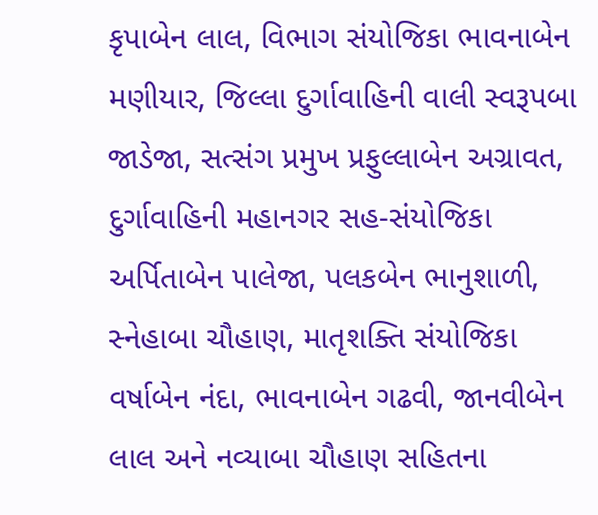કૃપાબેન લાલ, વિભાગ સંયોજિકા ભાવનાબેન મણીયાર, જિલ્લા દુર્ગાવાહિની વાલી સ્વરૂપબા જાડેજા, સત્સંગ પ્રમુખ પ્રફુલ્લાબેન અગ્રાવત, દુર્ગાવાહિની મહાનગર સહ-સંયોજિકા અર્પિતાબેન પાલેજા, પલકબેન ભાનુશાળી, સ્નેહાબા ચૌહાણ, માતૃશક્તિ સંયોજિકા વર્ષાબેન નંદા, ભાવનાબેન ગઢવી, જાનવીબેન લાલ અને નવ્યાબા ચૌહાણ સહિતના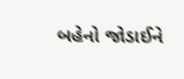બહેનો જોડાઈને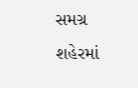સમગ્ર શહેરમાં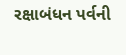રક્ષાબંધન પર્વની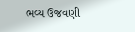ભવ્ય ઉજવણી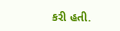કરી હતી.